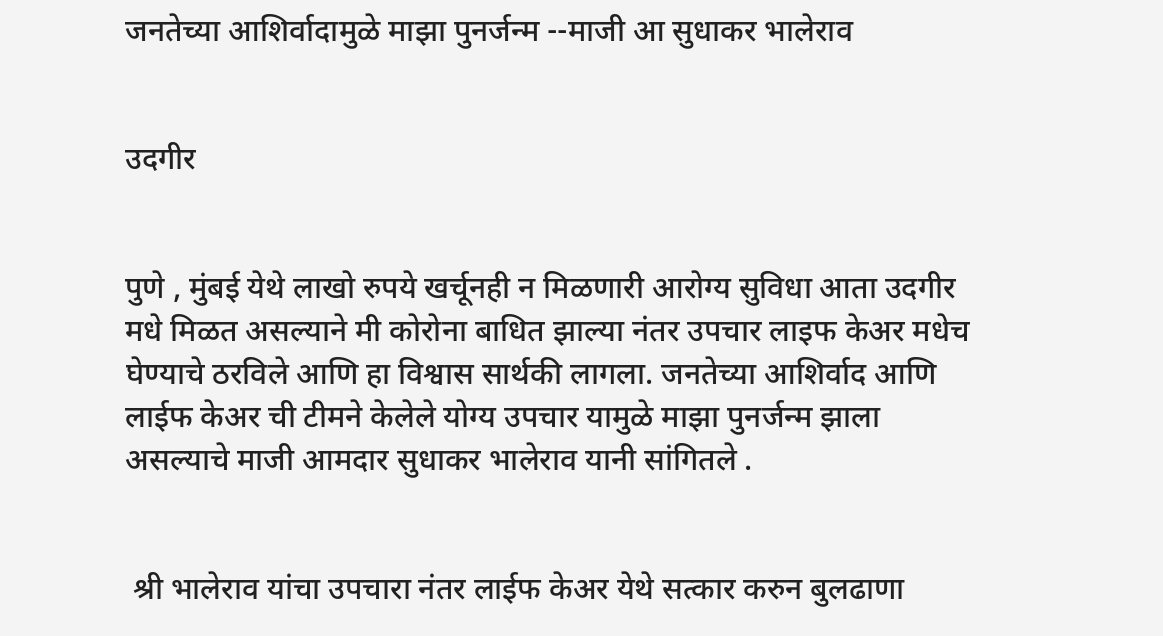जनतेच्या आशिर्वादामुळे माझा पुनर्जन्म --माजी आ सुधाकर भालेराव


उदगीर


पुणे , मुंबई येथे लाखो रुपये खर्चूनही न मिळणारी आरोग्य सुविधा आता उदगीर मधे मिळत असल्याने मी कोरोना बाधित झाल्या नंतर उपचार लाइफ केअर मधेच घेण्याचे ठरविले आणि हा विश्वास सार्थकी लागला. जनतेच्या आशिर्वाद आणि लाईफ केअर ची टीमने केलेले योग्य उपचार यामुळे माझा पुनर्जन्म झाला असल्याचे माजी आमदार सुधाकर भालेराव यानी सांगितले .


 श्री भालेराव यांचा उपचारा नंतर लाईफ केअर येथे सत्कार करुन बुलढाणा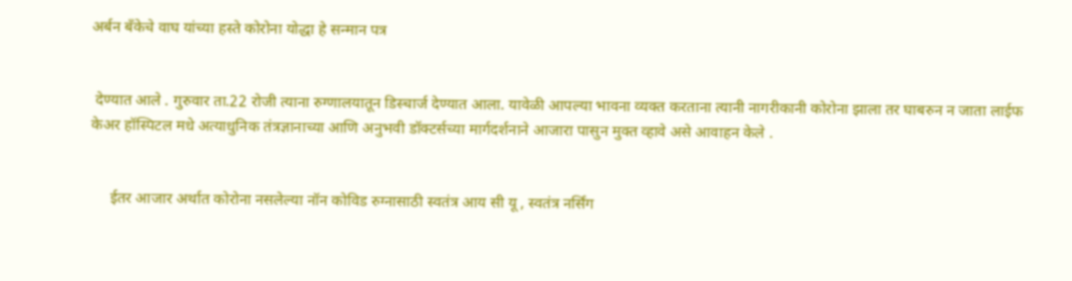अर्बन बँकेचे वाघ यांच्या हस्ते कोरोना योद्धा हे सन्मान पत्र


 देण्यात आले . गुरुवार ता.22 रोजी त्याना रुग्णालयातून डिस्चार्ज देण्यात आला. यावेळी आपल्या भावना व्यक्त करताना त्यानी नागरीकानी कोरोना झाला तर घाबरुन न जाता लाईफ केअर हॉस्पिटल मधे अत्याधुनिक तंत्रज्ञानाच्या आणि अनुभवी डॉक्टर्सच्या मार्गदर्शनाने आजारा पासुन मुक्त व्हावे असे आवाहन केले .


     ईतर आजार अर्थात कोरोना नसलेल्या नॉन कोविड रुग्नासाठी स्वतंत्र आय सी यू , स्वतंत्र नर्सिंग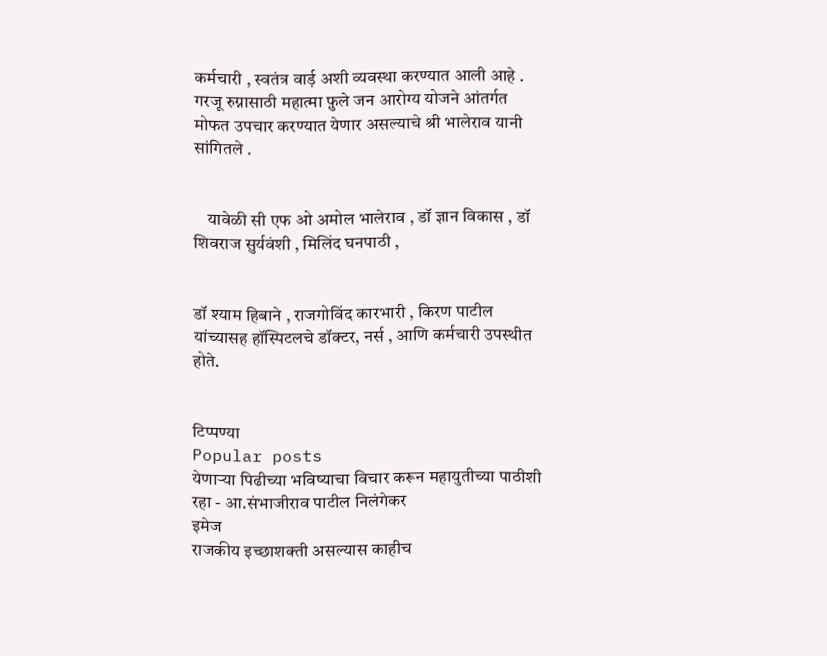कर्मचारी , स्वतंत्र वार्ड़ अशी व्यवस्था करण्यात आली आहे . गरजू रुग्नासाठी महात्मा फ़ुले जन आरोग्य योजने आंतर्गत मोफत उपचार करण्यात येणार असल्याचे श्री भालेराव यानी सांगितले .


    यावेळी सी एफ ओ अमोल भालेराव , डॉ ज्ञान विकास , डॉ शिवराज सुर्यवंशी , मिलिंद घनपाठी ,


डॉ श्याम हिबाने , राजगोविंद कारभारी , किरण पाटील यांच्यासह हॉस्पिटलचे डॉक्टर, नर्स , आणि कर्मचारी उपस्थीत होते.


टिप्पण्या
Popular posts
येणाऱ्या पिढीच्या भविष्याचा विचार करून महायुतीच्या पाठीशी रहा - आ.संभाजीराव पाटील निलंगेकर
इमेज
राजकीय इच्छाशक्ती असल्यास काहीच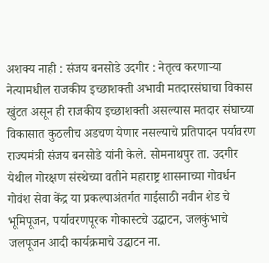अशक्य नाही : संजय बनसोडे उदगीर : नेतृत्व करणाऱ्या नेत्यामधील राजकीय इच्छाशक्ती अभावी मतदारसंघाचा विकास खुंटत असून ही राजकीय इच्छाशक्ती असल्यास मतदार संघाच्या विकासात कुठलीच अडचण येणार नसल्याचे प्रतिपादन पर्यावरण राज्यमंत्री संजय बनसोडे यांनी केले. सोमनाथपुर ता. उदगीर येथील गोरक्षण संस्थेच्या वतीने महाराष्ट्र शासनाच्या गोवर्धन गोवंश सेवा केंद्र या प्रकल्पाअंतर्गत गाईसाठी नवीन शेड चे भूमिपूजन, पर्यावरणपूरक गोकास्टचे उद्घाटन, जलकुंभाचे जलपूजन आदी कार्यक्रमाचे उद्घाटन ना.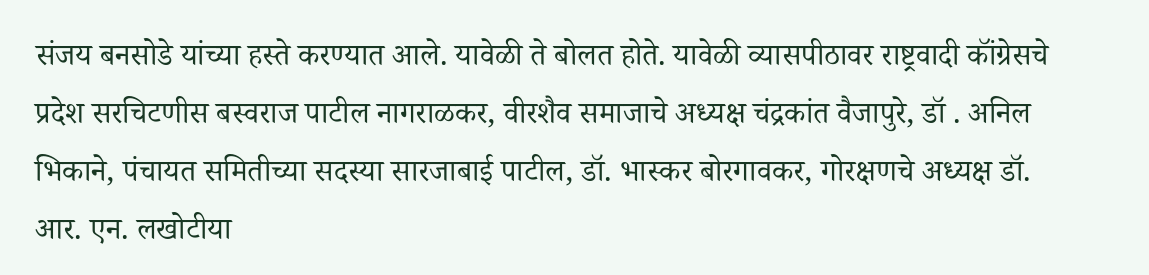संजय बनसोडे यांच्या हस्ते करण्यात आले. यावेळी ते बोलत होते. यावेळी व्यासपीठावर राष्ट्रवादी कॉंग्रेसचे प्रदेश सरचिटणीस बस्वराज पाटील नागराळकर, वीरशैव समाजाचे अध्यक्ष चंद्रकांत वैजापुरे, डॉ . अनिल भिकाने, पंचायत समितीच्या सदस्या सारजाबाई पाटील, डॉ. भास्कर बोरगावकर, गोरक्षणचे अध्यक्ष डॉ. आर. एन. लखोटीया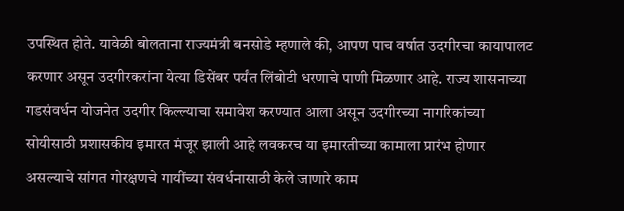उपस्थित होते. यावेळी बोलताना राज्यमंत्री बनसोडे म्हणाले की, आपण पाच वर्षात उदगीरचा कायापालट करणार असून उदगीरकरांना येत्या डिसेंबर पर्यंत लिंबोटी धरणाचे पाणी मिळणार आहे. राज्य शासनाच्या गडसंवर्धन योजनेत उदगीर किल्ल्याचा समावेश करण्यात आला असून उदगीरच्या नागरिकांच्या सोयीसाठी प्रशासकीय इमारत मंजूर झाली आहे लवकरच या इमारतीच्या कामाला प्रारंभ होणार असल्याचे सांगत गोरक्षणचे गायींच्या संवर्धनासाठी केले जाणारे काम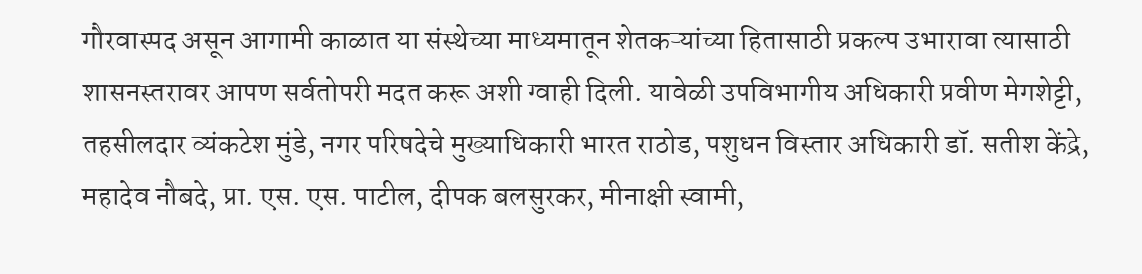गौरवास्पद असून आगामी काळात या संस्थेच्या माध्यमातून शेतकऱ्यांच्या हितासाठी प्रकल्प उभारावा त्यासाठी शासनस्तरावर आपण सर्वतोपरी मदत करू अशी ग्वाही दिली. यावेळी उपविभागीय अधिकारी प्रवीण मेगशेट्टी, तहसीलदार व्यंकटेश मुंडे, नगर परिषदेचे मुख्याधिकारी भारत राठोड, पशुधन विस्तार अधिकारी डॉ. सतीश केंद्रे, महादेव नौबदे, प्रा. एस. एस. पाटील, दीपक बलसुरकर, मीनाक्षी स्वामी,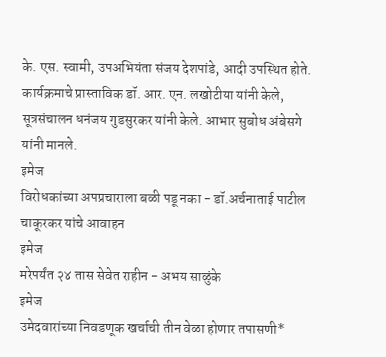के. एस. स्वामी, उपअभियंता संजय देशपांडे, आदी उपस्थित होते. कार्यक्रमाचे प्रास्ताविक डॉ. आर. एन. लखोटीया यांनी केले, सूत्रसंचालन धनंजय गुडसुरकर यांनी केले. आभार सुबोध अंबेसगे यांनी मानले.
इमेज
विरोधकांच्या अपप्रचाराला बळी पडू नका - डॉ.अर्चनाताई पाटील चाकूरकर यांचे आवाहन
इमेज
मरेपर्यंत २४ तास सेवेत राहीन - अभय साळुंके
इमेज
उमेदवारांच्या निवडणूक खर्चाची तीन वेळा होणार तपासणी*